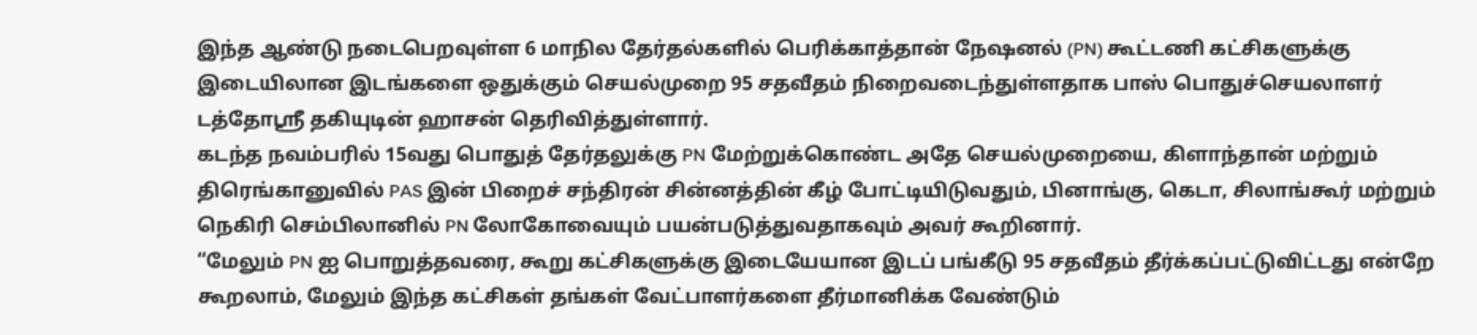இந்த ஆண்டு நடைபெறவுள்ள 6 மாநில தேர்தல்களில் பெரிக்காத்தான் நேஷனல் (PN) கூட்டணி கட்சிகளுக்கு இடையிலான இடங்களை ஒதுக்கும் செயல்முறை 95 சதவீதம் நிறைவடைந்துள்ளதாக பாஸ் பொதுச்செயலாளர் டத்தோஸ்ரீ தகியுடின் ஹாசன் தெரிவித்துள்ளார்.
கடந்த நவம்பரில் 15வது பொதுத் தேர்தலுக்கு PN மேற்றுக்கொண்ட அதே செயல்முறையை, கிளாந்தான் மற்றும் திரெங்கானுவில் PAS இன் பிறைச் சந்திரன் சின்னத்தின் கீழ் போட்டியிடுவதும், பினாங்கு, கெடா, சிலாங்கூர் மற்றும் நெகிரி செம்பிலானில் PN லோகோவையும் பயன்படுத்துவதாகவும் அவர் கூறினார்.
“மேலும் PN ஐ பொறுத்தவரை, கூறு கட்சிகளுக்கு இடையேயான இடப் பங்கீடு 95 சதவீதம் தீர்க்கப்பட்டுவிட்டது என்றே கூறலாம், மேலும் இந்த கட்சிகள் தங்கள் வேட்பாளர்களை தீர்மானிக்க வேண்டும்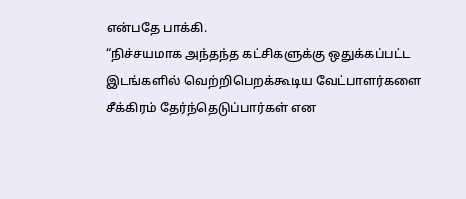என்பதே பாக்கி.
“நிச்சயமாக அந்தந்த கட்சிகளுக்கு ஒதுக்கப்பட்ட இடங்களில் வெற்றிபெறக்கூடிய வேட்பாளர்களை சீக்கிரம் தேர்ந்தெடுப்பார்கள் என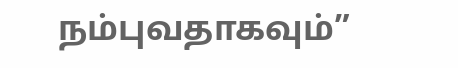நம்புவதாகவும்”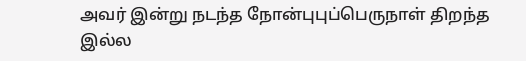அவர் இன்று நடந்த நோன்புபுப்பெருநாள் திறந்த இல்ல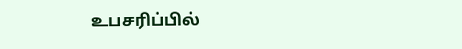உபசரிப்பில்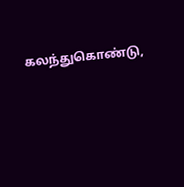கலந்துகொண்டு,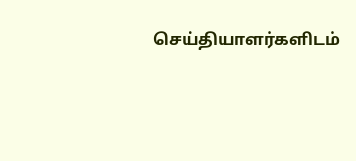செய்தியாளர்களிடம்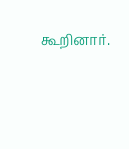கூறினார்.